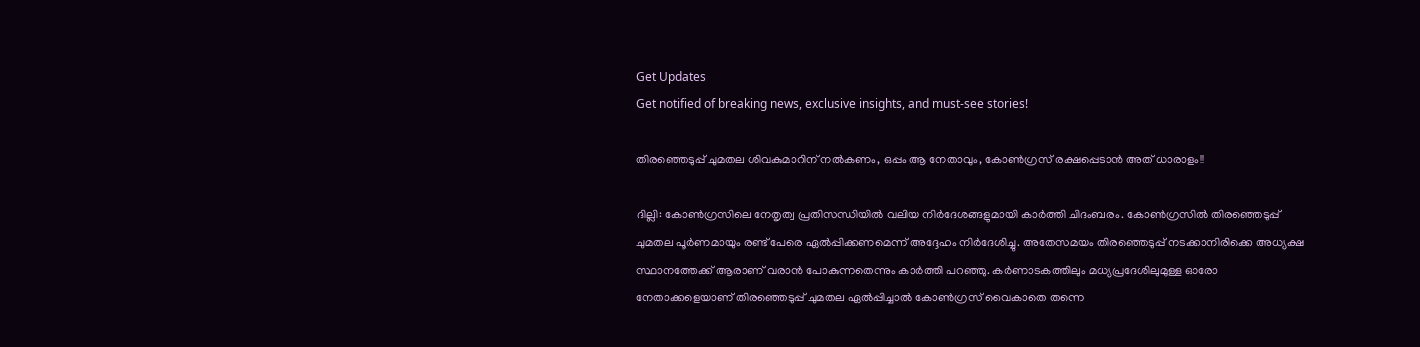Get Updates
Get notified of breaking news, exclusive insights, and must-see stories!

തിരഞ്ഞെടുപ്പ് ചുമതല ശിവകുമാറിന് നല്‍കണം, ഒപ്പം ആ നേതാവും, കോണ്‍ഗ്രസ് രക്ഷപ്പെടാന്‍ അത് ധാരാളം!!

ദില്ലി: കോണ്‍ഗ്രസിലെ നേതൃത്വ പ്രതിസന്ധിയില്‍ വലിയ നിര്‍ദേശങ്ങളുമായി കാര്‍ത്തി ചിദംബരം. കോണ്‍ഗ്രസില്‍ തിരഞ്ഞെടുപ്പ് ചുമതല പൂര്‍ണമായും രണ്ട് പേരെ ഏല്‍പ്പിക്കണമെന്ന് അദ്ദേഹം നിര്‍ദേശിച്ചു. അതേസമയം തിരഞ്ഞെടുപ്പ് നടക്കാനിരിക്കെ അധ്യക്ഷ സ്ഥാനത്തേക്ക് ആരാണ് വരാന്‍ പോകുന്നതെന്നും കാര്‍ത്തി പറഞ്ഞു. കര്‍ണാടകത്തിലും മധ്യപ്രദേശിലുമുള്ള ഓരോ നേതാക്കളെയാണ് തിരഞ്ഞെടുപ്പ് ചുമതല ഏല്‍പ്പിച്ചാല്‍ കോണ്‍ഗ്രസ് വൈകാതെ തന്നെ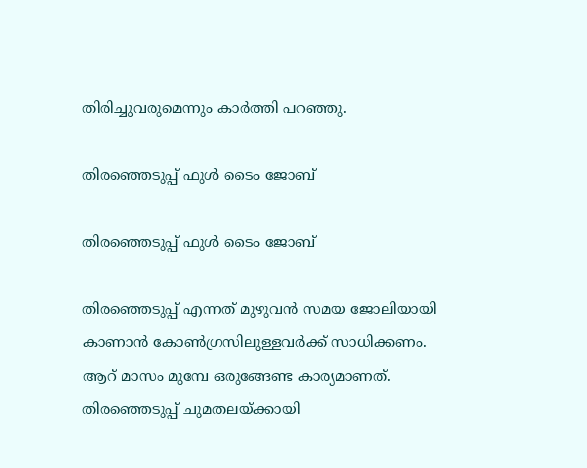തിരിച്ചുവരുമെന്നും കാര്‍ത്തി പറഞ്ഞു.

തിരഞ്ഞെടുപ്പ് ഫുള്‍ ടൈം ജോബ്

തിരഞ്ഞെടുപ്പ് ഫുള്‍ ടൈം ജോബ്

തിരഞ്ഞെടുപ്പ് എന്നത് മുഴുവന്‍ സമയ ജോലിയായി കാണാന്‍ കോണ്‍ഗ്രസിലുള്ളവര്‍ക്ക് സാധിക്കണം. ആറ് മാസം മുമ്പേ ഒരുങ്ങേണ്ട കാര്യമാണത്. തിരഞ്ഞെടുപ്പ് ചുമതലയ്ക്കായി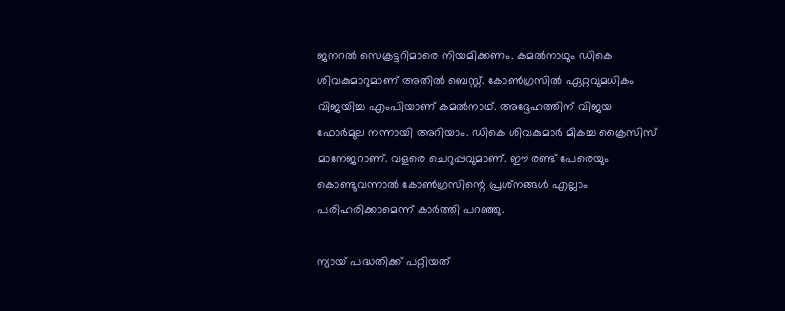ജനറല്‍ സെക്രട്ടറിമാരെ നിയമിക്കണം. കമല്‍നാഥും ഡികെ ശിവകുമാറുമാണ് അതില്‍ ബെസ്റ്റ്. കോണ്‍ഗ്രസില്‍ ഏറ്റവുമധികം വിജയിച്ച എംപിയാണ് കമല്‍നാഥ്. അദ്ദേഹത്തിന് വിജയ ഫോര്‍മുല നന്നായി അറിയാം. ഡികെ ശിവകുമാര്‍ മികച്ച ക്രൈസിസ് മാനേജറാണ്. വളരെ ചെറുപ്പവുമാണ്. ഈ രണ്ട് പേരെയും കൊണ്ടുവന്നാല്‍ കോണ്‍ഗ്രസിന്റെ പ്രശ്‌നങ്ങള്‍ എല്ലാം പരിഹരിക്കാമെന്ന് കാര്‍ത്തി പറഞ്ഞു.

ന്യായ് പദ്ധതിക്ക് പറ്റിയത്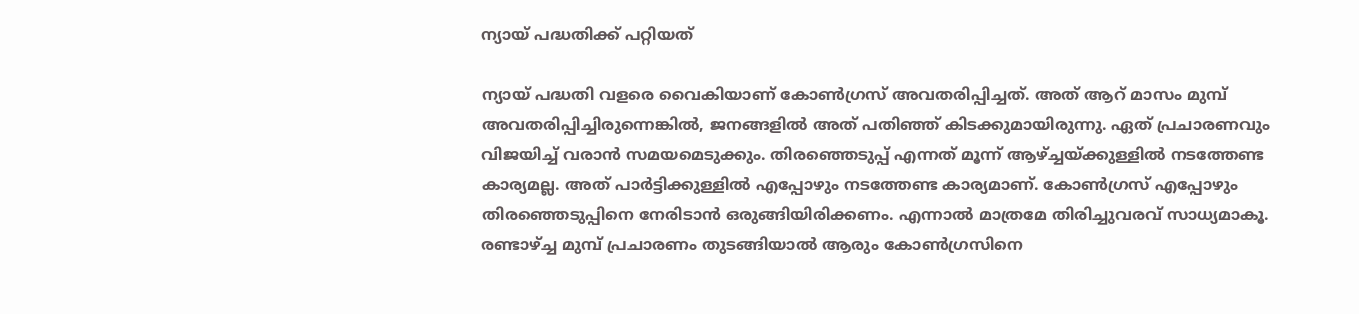ന്യായ് പദ്ധതിക്ക് പറ്റിയത്

ന്യായ് പദ്ധതി വളരെ വൈകിയാണ് കോണ്‍ഗ്രസ് അവതരിപ്പിച്ചത്. അത് ആറ് മാസം മുമ്പ് അവതരിപ്പിച്ചിരുന്നെങ്കില്‍, ജനങ്ങളില്‍ അത് പതിഞ്ഞ് കിടക്കുമായിരുന്നു. ഏത് പ്രചാരണവും വിജയിച്ച് വരാന്‍ സമയമെടുക്കും. തിരഞ്ഞെടുപ്പ് എന്നത് മൂന്ന് ആഴ്ച്ചയ്ക്കുള്ളില്‍ നടത്തേണ്ട കാര്യമല്ല. അത് പാര്‍ട്ടിക്കുള്ളില്‍ എപ്പോഴും നടത്തേണ്ട കാര്യമാണ്. കോണ്‍ഗ്രസ് എപ്പോഴും തിരഞ്ഞെടുപ്പിനെ നേരിടാന്‍ ഒരുങ്ങിയിരിക്കണം. എന്നാല്‍ മാത്രമേ തിരിച്ചുവരവ് സാധ്യമാകൂ. രണ്ടാഴ്ച്ച മുമ്പ് പ്രചാരണം തുടങ്ങിയാല്‍ ആരും കോണ്‍ഗ്രസിനെ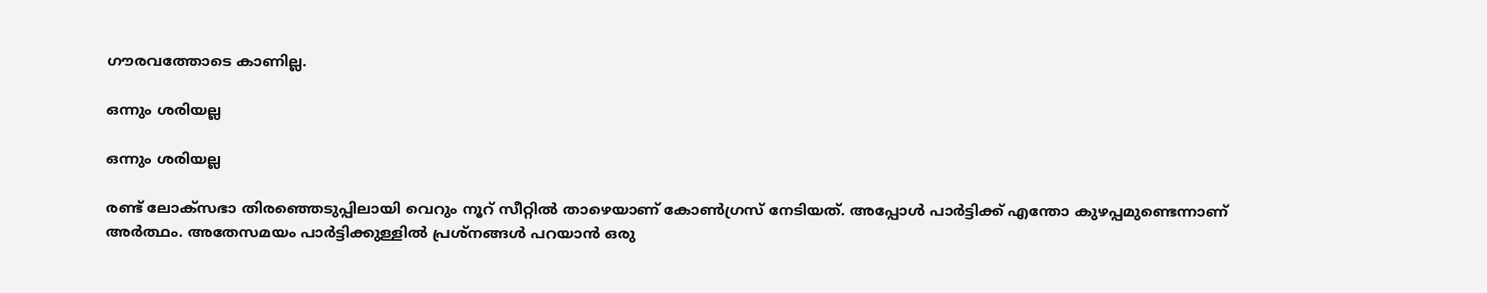ഗൗരവത്തോടെ കാണില്ല.

ഒന്നും ശരിയല്ല

ഒന്നും ശരിയല്ല

രണ്ട് ലോക്‌സഭാ തിരഞ്ഞെടുപ്പിലായി വെറും നൂറ് സീറ്റില്‍ താഴെയാണ് കോണ്‍ഗ്രസ് നേടിയത്. അപ്പോള്‍ പാര്‍ട്ടിക്ക് എന്തോ കുഴപ്പമുണ്ടെന്നാണ് അര്‍ത്ഥം. അതേസമയം പാര്‍ട്ടിക്കുള്ളില്‍ പ്രശ്‌നങ്ങള്‍ പറയാന്‍ ഒരു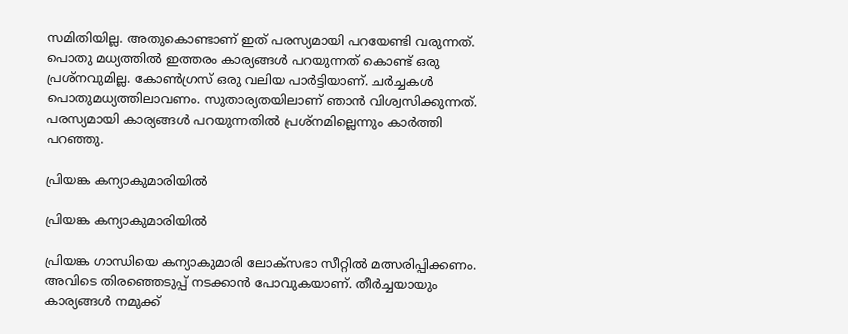സമിതിയില്ല. അതുകൊണ്ടാണ് ഇത് പരസ്യമായി പറയേണ്ടി വരുന്നത്. പൊതു മധ്യത്തില്‍ ഇത്തരം കാര്യങ്ങള്‍ പറയുന്നത് കൊണ്ട് ഒരു പ്രശ്‌നവുമില്ല. കോണ്‍ഗ്രസ് ഒരു വലിയ പാര്‍ട്ടിയാണ്. ചര്‍ച്ചകള്‍ പൊതുമധ്യത്തിലാവണം. സുതാര്യതയിലാണ് ഞാന്‍ വിശ്വസിക്കുന്നത്. പരസ്യമായി കാര്യങ്ങള്‍ പറയുന്നതില്‍ പ്രശ്‌നമില്ലെന്നും കാര്‍ത്തി പറഞ്ഞു.

പ്രിയങ്ക കന്യാകുമാരിയില്‍

പ്രിയങ്ക കന്യാകുമാരിയില്‍

പ്രിയങ്ക ഗാന്ധിയെ കന്യാകുമാരി ലോക്‌സഭാ സീറ്റില്‍ മത്സരിപ്പിക്കണം. അവിടെ തിരഞ്ഞെടുപ്പ് നടക്കാന്‍ പോവുകയാണ്. തീര്‍ച്ചയായും കാര്യങ്ങള്‍ നമുക്ക്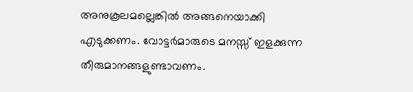അനുകൂലമല്ലെങ്കില്‍ അങ്ങനെയാക്കി എടുക്കണം. വോട്ടര്‍മാരുടെ മനസ്സ് ഇളക്കുന്ന തീരുമാനങ്ങളുണ്ടാവണം.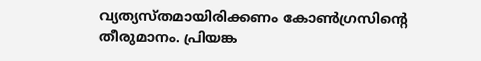വ്യത്യസ്തമായിരിക്കണം കോണ്‍ഗ്രസിന്റെ തീരുമാനം. പ്രിയങ്ക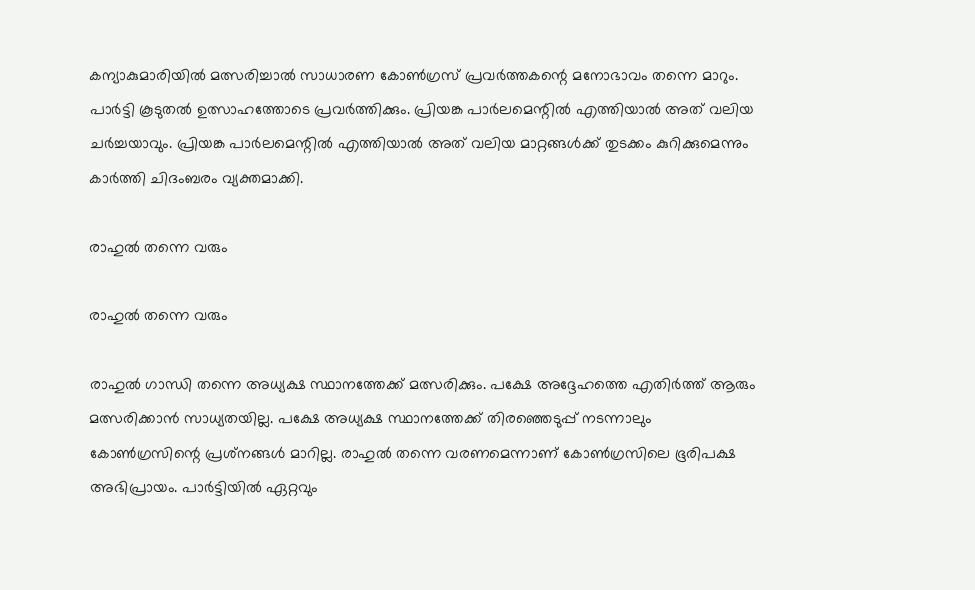കന്യാകുമാരിയില്‍ മത്സരിച്ചാല്‍ സാധാരണ കോണ്‍ഗ്രസ് പ്രവര്‍ത്തകന്റെ മനോഭാവം തന്നെ മാറും. പാര്‍ട്ടി കൂടുതല്‍ ഉത്സാഹത്തോടെ പ്രവര്‍ത്തിക്കും. പ്രിയങ്ക പാര്‍ലമെന്റില്‍ എത്തിയാല്‍ അത് വലിയ ചര്‍ച്ചയാവും. പ്രിയങ്ക പാര്‍ലമെന്റില്‍ എത്തിയാല്‍ അത് വലിയ മാറ്റങ്ങള്‍ക്ക് തുടക്കം കുറിക്കുമെന്നും കാര്‍ത്തി ചിദംബരം വ്യക്തമാക്കി.

രാഹുല്‍ തന്നെ വരും

രാഹുല്‍ തന്നെ വരും

രാഹുല്‍ ഗാന്ധി തന്നെ അധ്യക്ഷ സ്ഥാനത്തേക്ക് മത്സരിക്കും. പക്ഷേ അദ്ദേഹത്തെ എതിര്‍ത്ത് ആരും മത്സരിക്കാന്‍ സാധ്യതയില്ല. പക്ഷേ അധ്യക്ഷ സ്ഥാനത്തേക്ക് തിരഞ്ഞെടുപ്പ് നടന്നാലും കോണ്‍ഗ്രസിന്റെ പ്രശ്‌നങ്ങള്‍ മാറില്ല. രാഹുല്‍ തന്നെ വരണമെന്നാണ് കോണ്‍ഗ്രസിലെ ഭൂരിപക്ഷ അഭിപ്രായം. പാര്‍ട്ടിയില്‍ ഏറ്റവും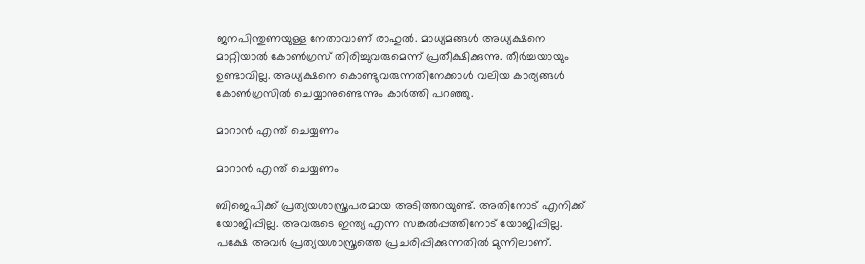ജനപിന്തുണയുള്ള നേതാവാണ് രാഹുല്‍. മാധ്യമങ്ങള്‍ അധ്യക്ഷനെ മാറ്റിയാല്‍ കോണ്‍ഗ്രസ് തിരിച്ചുവരുമെന്ന് പ്രതീക്ഷിക്കുന്നു. തീര്‍ച്ചയായും ഉണ്ടാവില്ല. അധ്യക്ഷനെ കൊണ്ടുവരുന്നതിനേക്കാള്‍ വലിയ കാര്യങ്ങള്‍ കോണ്‍ഗ്രസില്‍ ചെയ്യാനുണ്ടെന്നും കാര്‍ത്തി പറഞ്ഞു.

മാറാന്‍ എന്ത് ചെയ്യണം

മാറാന്‍ എന്ത് ചെയ്യണം

ബിജെപിക്ക് പ്രത്യയശാസ്ത്രപരമായ അടിത്തറയുണ്ട്. അതിനോട് എനിക്ക് യോജിപ്പില്ല. അവരുടെ ഇന്ത്യ എന്ന സങ്കല്‍പ്പത്തിനോട് യോജിപ്പില്ല. പക്ഷേ അവര്‍ പ്രത്യയശാസ്ത്രത്തെ പ്രചരിപ്പിക്കുന്നതില്‍ മുന്നിലാണ്.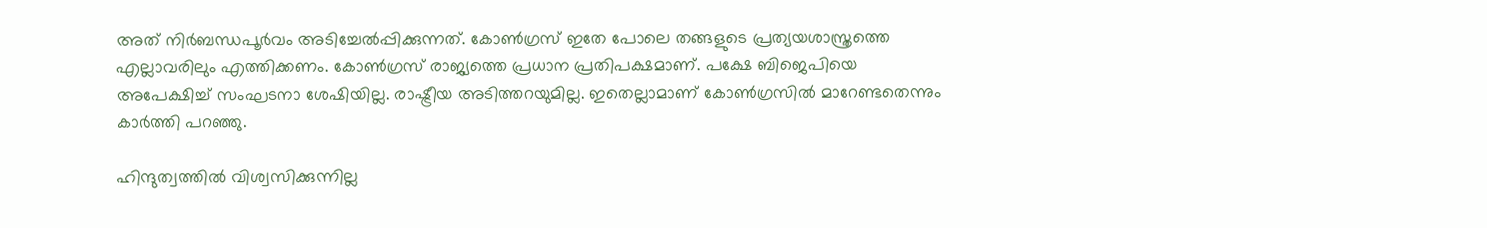അത് നിര്‍ബന്ധപൂര്‍വം അടിച്ചേല്‍പ്പിക്കുന്നത്. കോണ്‍ഗ്രസ് ഇതേ പോലെ തങ്ങളുടെ പ്രത്യയശാസ്ത്രത്തെ എല്ലാവരിലും എത്തിക്കണം. കോണ്‍ഗ്രസ് രാജ്യത്തെ പ്രധാന പ്രതിപക്ഷമാണ്. പക്ഷേ ബിജെപിയെ അപേക്ഷിച്ച് സംഘടനാ ശേഷിയില്ല. രാഷ്ട്രീയ അടിത്തറയുമില്ല. ഇതെല്ലാമാണ് കോണ്‍ഗ്രസില്‍ മാറേണ്ടതെന്നും കാര്‍ത്തി പറഞ്ഞു.

ഹിന്ദുത്വത്തില്‍ വിശ്വസിക്കുന്നില്ല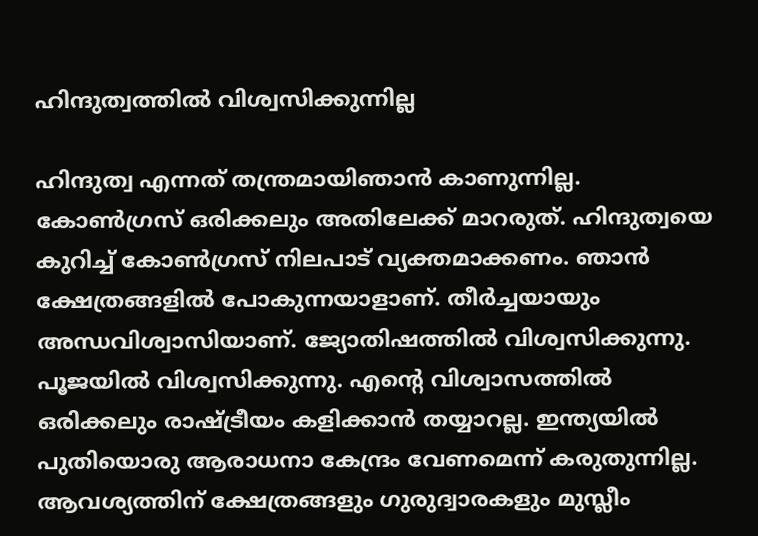ഹിന്ദുത്വത്തില്‍ വിശ്വസിക്കുന്നില്ല

ഹിന്ദുത്വ എന്നത് തന്ത്രമായിഞാന്‍ കാണുന്നില്ല. കോണ്‍ഗ്രസ് ഒരിക്കലും അതിലേക്ക് മാറരുത്. ഹിന്ദുത്വയെ കുറിച്ച് കോണ്‍ഗ്രസ് നിലപാട് വ്യക്തമാക്കണം. ഞാന്‍ ക്ഷേത്രങ്ങളില്‍ പോകുന്നയാളാണ്. തീര്‍ച്ചയായും അന്ധവിശ്വാസിയാണ്. ജ്യോതിഷത്തില്‍ വിശ്വസിക്കുന്നു. പൂജയില്‍ വിശ്വസിക്കുന്നു. എന്റെ വിശ്വാസത്തില്‍ ഒരിക്കലും രാഷ്ട്രീയം കളിക്കാന്‍ തയ്യാറല്ല. ഇന്ത്യയില്‍ പുതിയൊരു ആരാധനാ കേന്ദ്രം വേണമെന്ന് കരുതുന്നില്ല. ആവശ്യത്തിന് ക്ഷേത്രങ്ങളും ഗുരുദ്വാരകളും മുസ്ലീം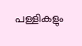പള്ളികളും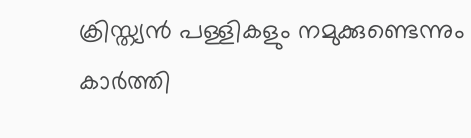ക്രിസ്ത്യന്‍ പള്ളികളും നമുക്കുണ്ടെന്നും കാര്‍ത്തി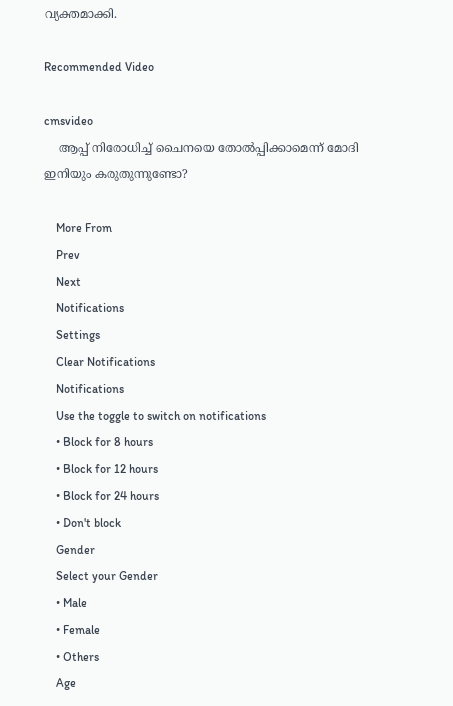വ്യക്തമാക്കി.

Recommended Video

cmsvideo
    ആപ്പ് നിരോധിച്ച് ചൈനയെ തോല്‍പ്പിക്കാമെന്ന് മോദി ഇനിയും കരുതുന്നുണ്ടോ?

    More From
    Prev
    Next
    Notifications
    Settings
    Clear Notifications
    Notifications
    Use the toggle to switch on notifications
    • Block for 8 hours
    • Block for 12 hours
    • Block for 24 hours
    • Don't block
    Gender
    Select your Gender
    • Male
    • Female
    • Others
    Age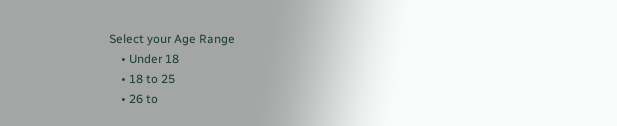Select your Age Range
    • Under 18
    • 18 to 25
    • 26 to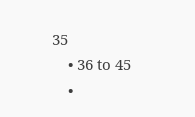35
    • 36 to 45
    •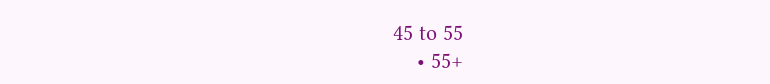45 to 55
    • 55+